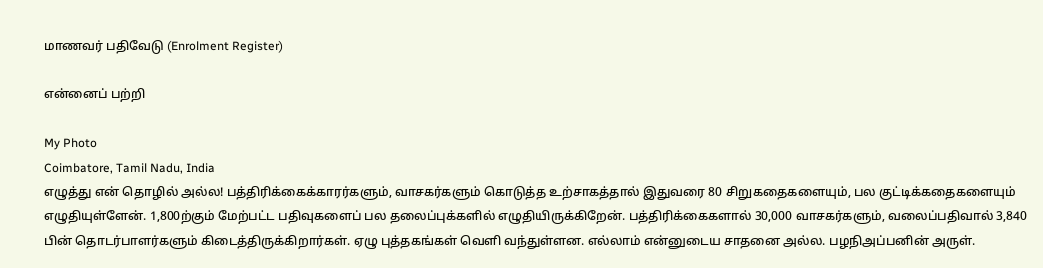மாணவர் பதிவேடு (Enrolment Register)

என்னைப் பற்றி

My Photo
Coimbatore, Tamil Nadu, India
எழுத்து என் தொழில் அல்ல! பத்திரிக்கைக்காரர்களும், வாசகர்களும் கொடுத்த உற்சாகத்தால் இதுவரை 80 சிறுகதைகளையும், பல குட்டிக்கதைகளையும் எழுதியுள்ளேன். 1,800ற்கும் மேற்பட்ட பதிவுகளைப் பல தலைப்புக்களில் எழுதியிருக்கிறேன். பத்திரிக்கைகளால் 30,000 வாசகர்களும், வலைப்பதிவால் 3,840 பின் தொடர்பாளர்களும் கிடைத்திருக்கிறார்கள். ஏழு புத்தகங்கள் வெளி வந்துள்ளன. எல்லாம் என்னுடைய சாதனை அல்ல. பழநிஅப்பனின் அருள்.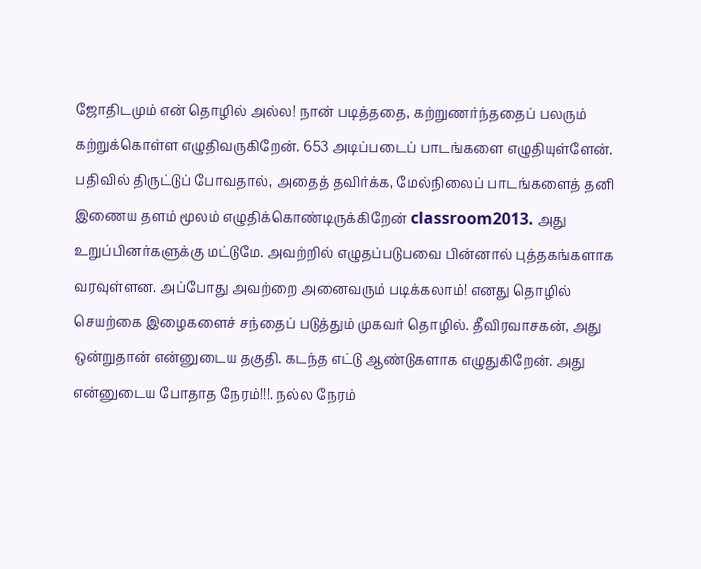ஜோதிடமும் என் தொழில் அல்ல! நான் படித்ததை, கற்றுணர்ந்ததைப் பலரும் கற்றுக்கொள்ள எழுதிவருகிறேன். 653 அடிப்படைப் பாடங்களை எழுதியுள்ளேன். பதிவில் திருட்டுப் போவதால், அதைத் தவிர்க்க, மேல்நிலைப் பாடங்களைத் தனி இணைய தளம் மூலம் எழுதிக்கொண்டிருக்கிறேன் classroom2013. அது உறுப்பினர்களுக்கு மட்டுமே. அவற்றில் எழுதப்படுபவை பின்னால் புத்தகங்களாக வரவுள்ளன. அப்போது அவற்றை அனைவரும் படிக்கலாம்! எனது தொழில் செயற்கை இழைகளைச் சந்தைப் படுத்தும் முகவர் தொழில். தீவிரவாசகன், அது ஒன்றுதான் என்னுடைய தகுதி. கடந்த எட்டு ஆண்டுகளாக எழுதுகிறேன். அது என்னுடைய போதாத நேரம்!!!. நல்ல நேரம்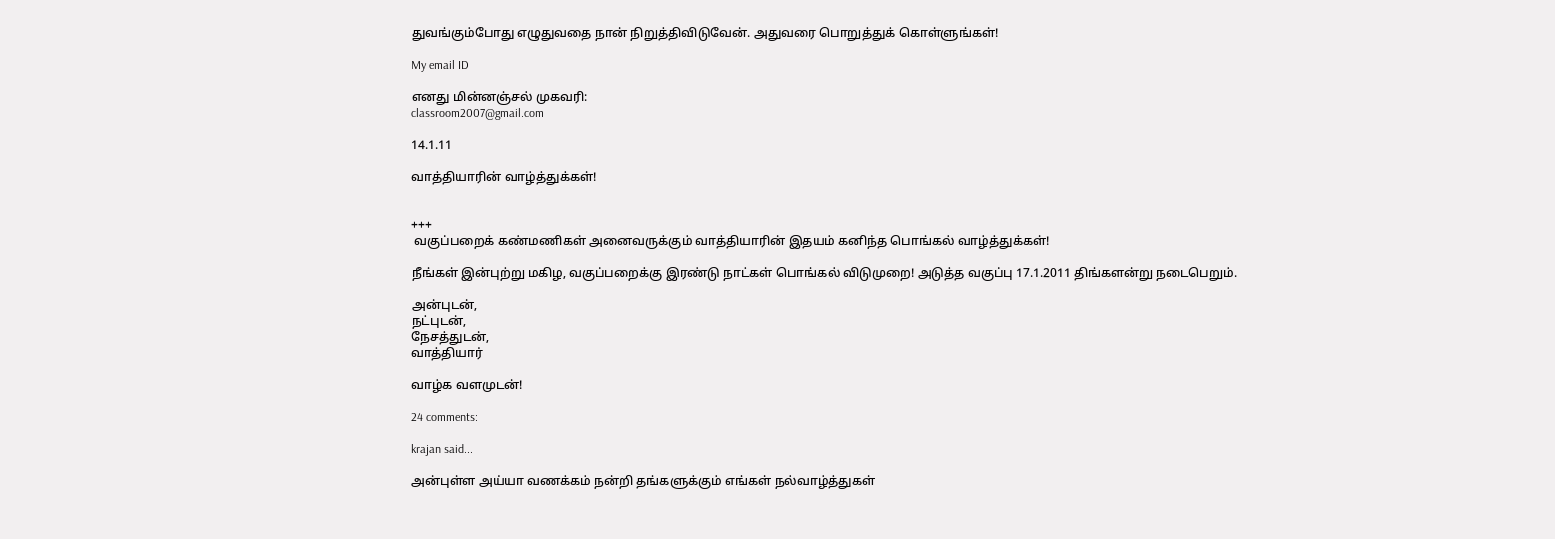துவங்கும்போது எழுதுவதை நான் நிறுத்திவிடுவேன். அதுவரை பொறுத்துக் கொள்ளுங்கள்!

My email ID

எனது மின்னஞ்சல் முகவரி:
classroom2007@gmail.com

14.1.11

வாத்தியாரின் வாழ்த்துக்கள்!


+++
 வகுப்பறைக் கண்மணிகள் அனைவருக்கும் வாத்தியாரின் இதயம் கனிந்த பொங்கல் வாழ்த்துக்கள்!

நீங்கள் இன்புற்று மகிழ, வகுப்பறைக்கு இரண்டு நாட்கள் பொங்கல் விடுமுறை! அடுத்த வகுப்பு 17.1.2011 திங்களன்று நடைபெறும்.

அன்புடன்,
நட்புடன்,
நேசத்துடன்,
வாத்தியார்

வாழ்க வளமுடன்!

24 comments:

krajan said...

அன்புள்ள அய்யா வணக்கம் நன்றி தங்களுக்கும் எங்கள் நல்வாழ்த்துகள்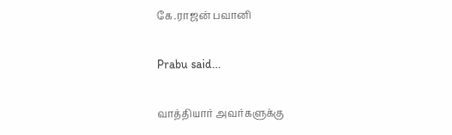கே.ராஜன் பவானி

Prabu said...

வாத்தியார் அவர்களுக்கு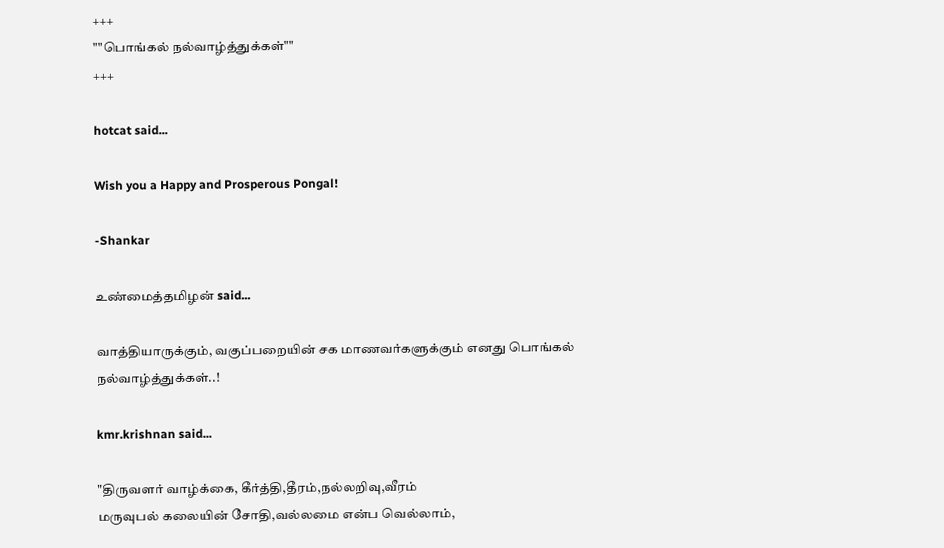+++
""பொங்கல் நல்வாழ்த்துக்கள்""
+++

hotcat said...

Wish you a Happy and Prosperous Pongal!

-Shankar

உண்மைத்தமிழன் said...

வாத்தியாருக்கும், வகுப்பறையின் சக மாணவர்களுக்கும் எனது பொங்கல் நல்வாழ்த்துக்கள்..!

kmr.krishnan said...

"திருவளர் வாழ்க்கை, கீர்த்தி,தீரம்,ந‌ல்லறிவு,வீரம்
மருவுபல் கலையின் சோதி,வல்லமை என்ப வெல்லாம்,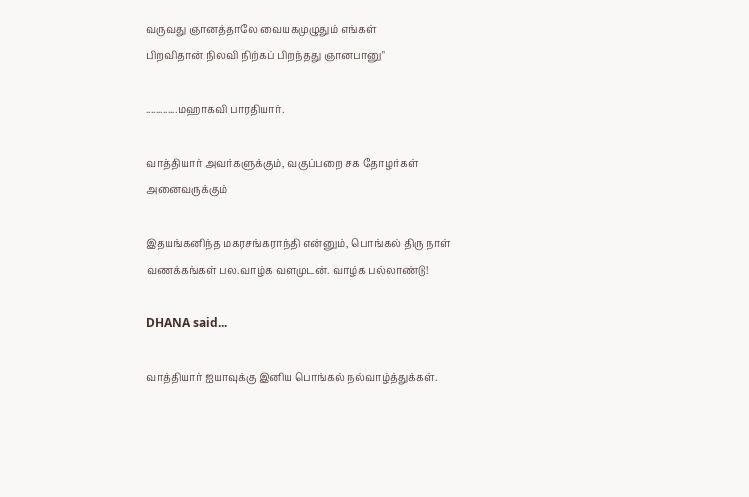வருவது ஞானத்தாலே வையகமுழுதும் எங்கள்
பிறவிதான் நிலவி நிற்கப் பிறந்தது ஞானபானு"

.............மஹாகவி பாரதியார்.

வாத்தியார் அவர்களுக்கும், வகுப்பறை சக தோழர்கள் அனைவருக்கும்

இதயங்கனிந்த மகரசங்கராந்தி என்னும், பொங்கல் திரு நாள் வணக்கங்கள் பல.வாழ்க வளமுடன். வாழ்க பல்லாண்டு!

DHANA said...

வாத்தியார் ஐயாவுக்கு இனிய பொங்கல் நல்வாழ்த்துக்கள்.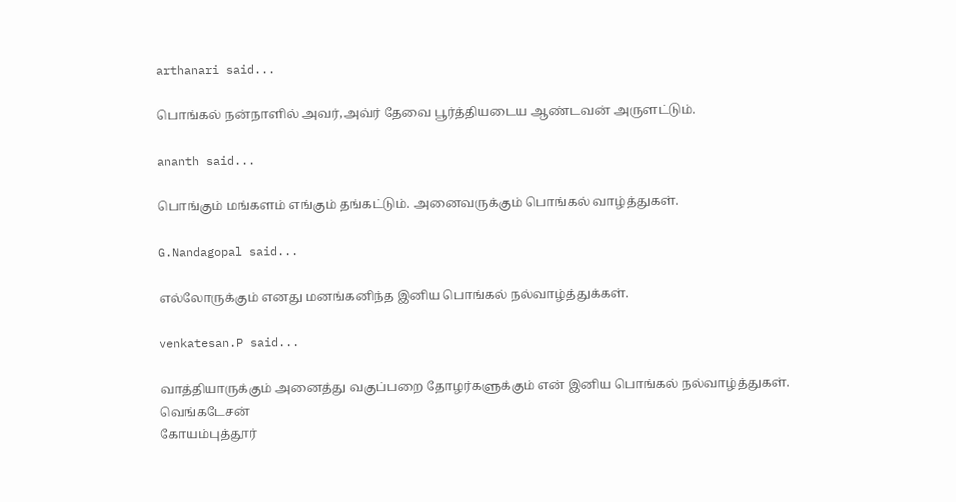arthanari said...

பொங்கல் நன்நாளில் அவர்,அவ்ர் தேவை பூர்த்தியடைய ஆண்டவன் அருளட்டும்.

ananth said...

பொங்கும் மங்களம் எங்கும் தங்கட்டும். அனைவருக்கும் பொங்கல் வாழ்த்துகள்.

G.Nandagopal said...

எல்லோருக்கும் எனது மனங்கனிந்த இனிய பொங்கல் நல்வாழ்த்துக்கள்.

venkatesan.P said...

வாத்தியாருக்கும் அனைத்து வகுப்பறை தோழர்களுக்கும் என் இனிய பொங்கல் நல்வாழ்த்துகள்.
வெங்கடேசன்
கோயம்புத்தூர்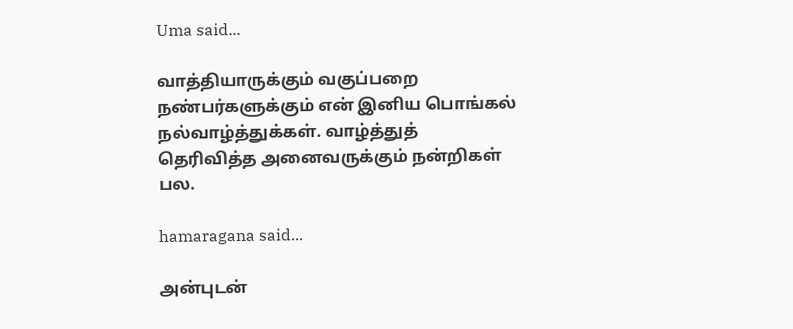Uma said...

வாத்தியாருக்கும் வகுப்பறை நண்பர்களுக்கும் என் இனிய பொங்கல் நல்வாழ்த்துக்கள். வாழ்த்துத் தெரிவித்த அனைவருக்கும் நன்றிகள் பல.

hamaragana said...

அன்புடன்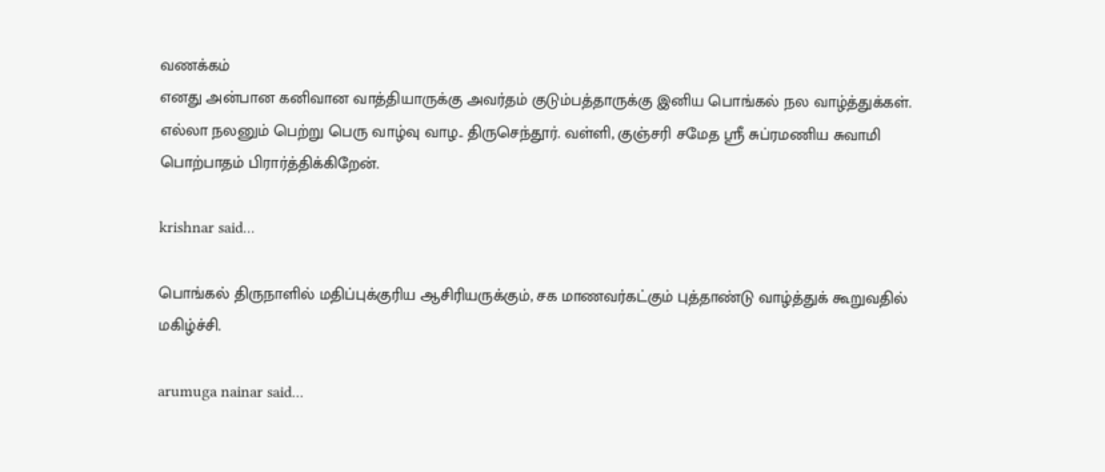வணக்கம்
எனது அன்பான கனிவான வாத்தியாருக்கு அவர்தம் குடும்பத்தாருக்கு இனிய பொங்கல் நல வாழ்த்துக்கள்.
எல்லா நலனும் பெற்று பெரு வாழ்வு வாழ.. திருசெந்தூர். வள்ளி, குஞ்சரி சமேத ஸ்ரீ சுப்ரமணிய சுவாமி பொற்பாதம் பிரார்த்திக்கிறேன்.

krishnar said...

பொங்கல் திருநாளில் மதிப்புக்குரிய ஆசிரியருக்கும், சக மாணவர்கட்கும் புத்தாண்டு வாழ்த்துக் கூறுவதில் மகிழ்ச்சி.

arumuga nainar said...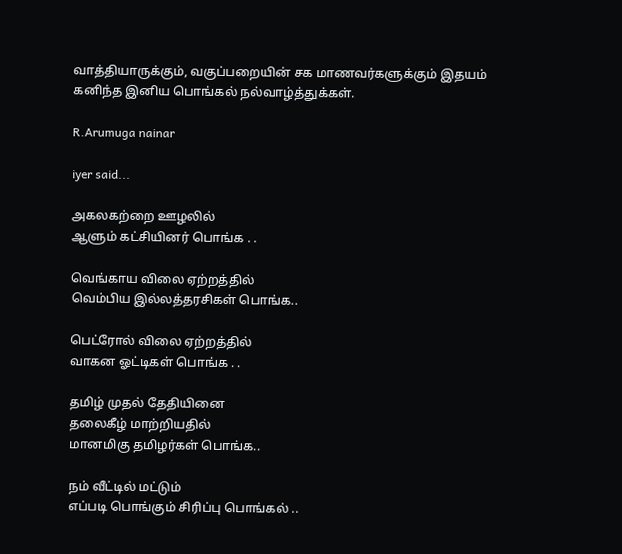வாத்தியாருக்கும், வகுப்பறையின் சக மாணவர்களுக்கும் இதயம் கனிந்த இனிய பொங்கல் நல்வாழ்த்துக்கள்.

R.Arumuga nainar

iyer said...

அகலகற்றை ஊழலில்
ஆளும் கட்சியினர் பொங்க . .

வெங்காய விலை ஏற்றத்தில்
வெம்பிய இல்லத்தரசிகள் பொங்க..

பெட்ரோல் விலை ஏற்றத்தில்
வாகன ஓட்டிகள் பொங்க . .

தமிழ் முதல் தேதியினை
தலைகீழ் மாற்றியதில்
மானமிகு தமிழர்கள் பொங்க..

நம் வீட்டில் மட்டும்
எப்படி பொங்கும் சிரிப்பு பொங்கல் ..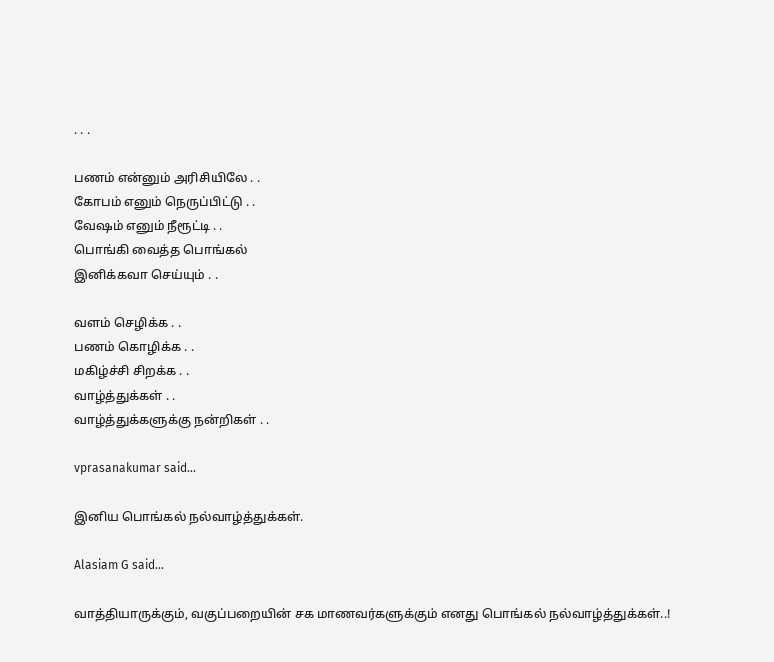. . .

பணம் என்னும் அரிசியிலே . .
கோபம் எனும் நெருப்பிட்டு . .
வேஷம் எனும் நீரூட்டி . .
பொங்கி வைத்த பொங்கல்
இனிக்கவா செய்யும் . .

வளம் செழிக்க . .
பணம் கொழிக்க . .
மகிழ்ச்சி சிறக்க . .
வாழ்த்துக்கள் . .
வாழ்த்துக்களுக்கு நன்றிகள் . .

vprasanakumar said...

இனிய பொங்கல் நல்வாழ்த்துக்கள்.

Alasiam G said...

வாத்தியாருக்கும், வகுப்பறையின் சக மாணவர்களுக்கும் எனது பொங்கல் நல்வாழ்த்துக்கள்..!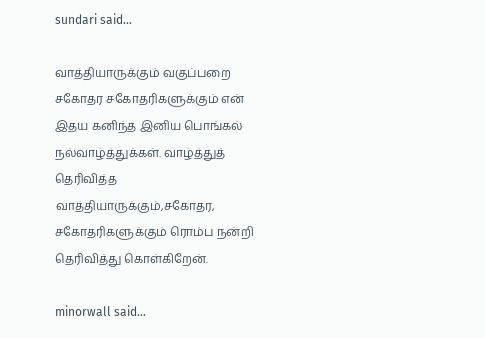sundari said...

வாத்தியாருக்கும் வகுப்பறை சகோதர சகோதரிகளுக்கும் என் இதய கனிந்த இனிய பொங்கல் நல்வாழ்த்துக்கள். வாழ்த்துத் தெரிவித்த வாத்தியாருக்கும்,சகோதர, சகோதரிகளுக்கும் ரொம்ப‌ ‌நன்றி தெரிவித்து கொள்கிறேன்.

minorwall said...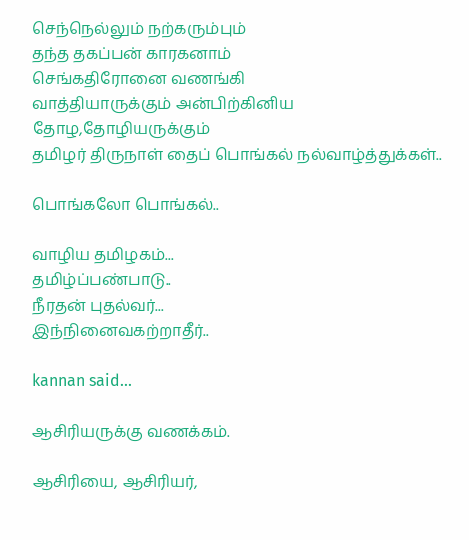செந்நெல்லும் நற்கரும்பும்
தந்த தகப்பன் காரகனாம்
செங்கதிரோனை வணங்கி
வாத்தியாருக்கும் அன்பிற்கினிய தோழ,தோழியருக்கும்
தமிழர் திருநாள் தைப் பொங்கல் நல்வாழ்த்துக்கள்..

பொங்கலோ பொங்கல்..

வாழிய தமிழகம்...
தமிழ்ப்பண்பாடு..
நீரதன் புதல்வர்...
இந்நினைவகற்றாதீர்..

kannan said...

ஆசிரியருக்கு வணக்கம்.

ஆசிரியை, ஆசிரியர்,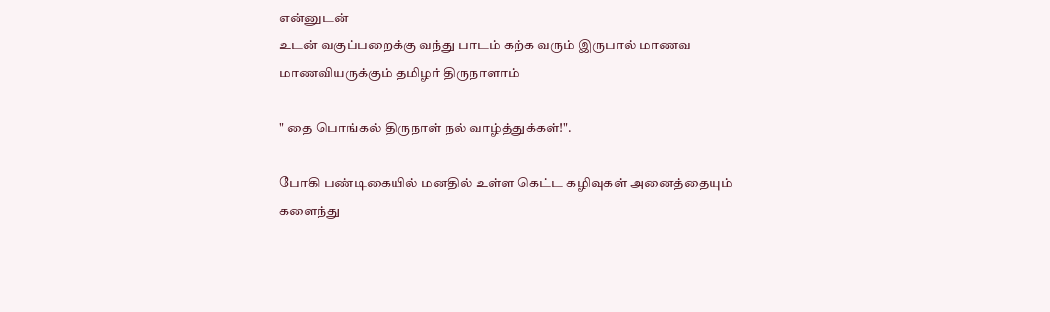என்னுடன்
உடன் வகுப்பறைக்கு வந்து பாடம் கற்க வரும் இருபால் மாணவ
மாணவியருக்கும் தமிழர் திருநாளாம்

" தை பொங்கல் திருநாள் நல் வாழ்த்துக்கள்!".

போகி பண்டிகையில் மனதில் உள்ள கெட்ட கழிவுகள் அனைத்தையும் களைந்து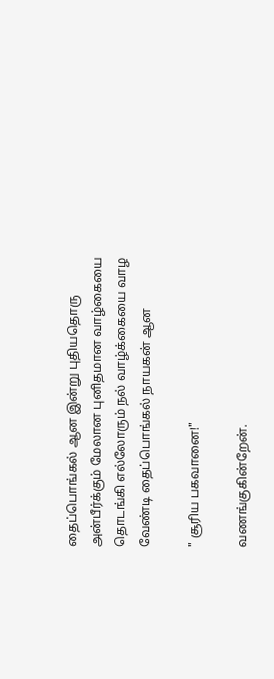தைப்பொங்கல் ஆன இன்று புதியதொரு அன்பீர்க்கும் மேலான புனிதமான வாழ்கையை தொடங்கி எல்லோரும் நல் வாழ்க்கையை வாழ
வேண்டி தைப்பொங்கல் நாயகன் ஆன

" சூரிய பகவானை!"

வணங்குகின்றேன்.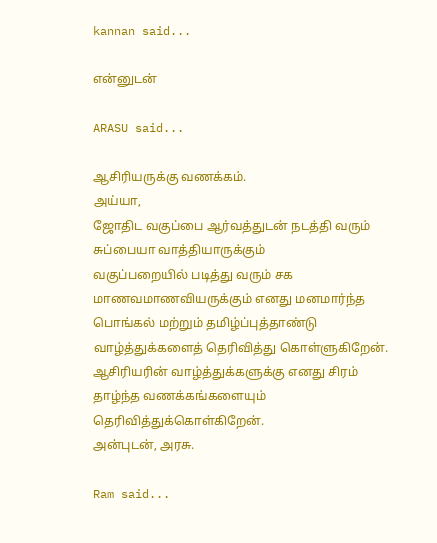kannan said...

என்னுடன்

ARASU said...

ஆசிரியருக்கு வணக்கம்.
அய்யா,
ஜோதிட வகுப்பை ஆர்வத்துடன் நடத்தி வரும் சுப்பையா வாத்தியாருக்கும்
வகுப்பறையில் படித்து வரும் சக மாணவமாணவியருக்கும் எனது மனமார்ந்த‌
பொங்கல் மற்றும் தமிழ்ப்புத்தாண்டு வாழ்த்துக்களைத் தெரிவித்து கொள்ளுகிறேன்.
ஆசிரியரின் வாழ்த்துக்களுக்கு எனது சிரம் தாழ்ந்த வணக்கங்களையும் தெரிவித்துக்கொள்கிறேன்.
அன்புடன், அரசு.

Ram said...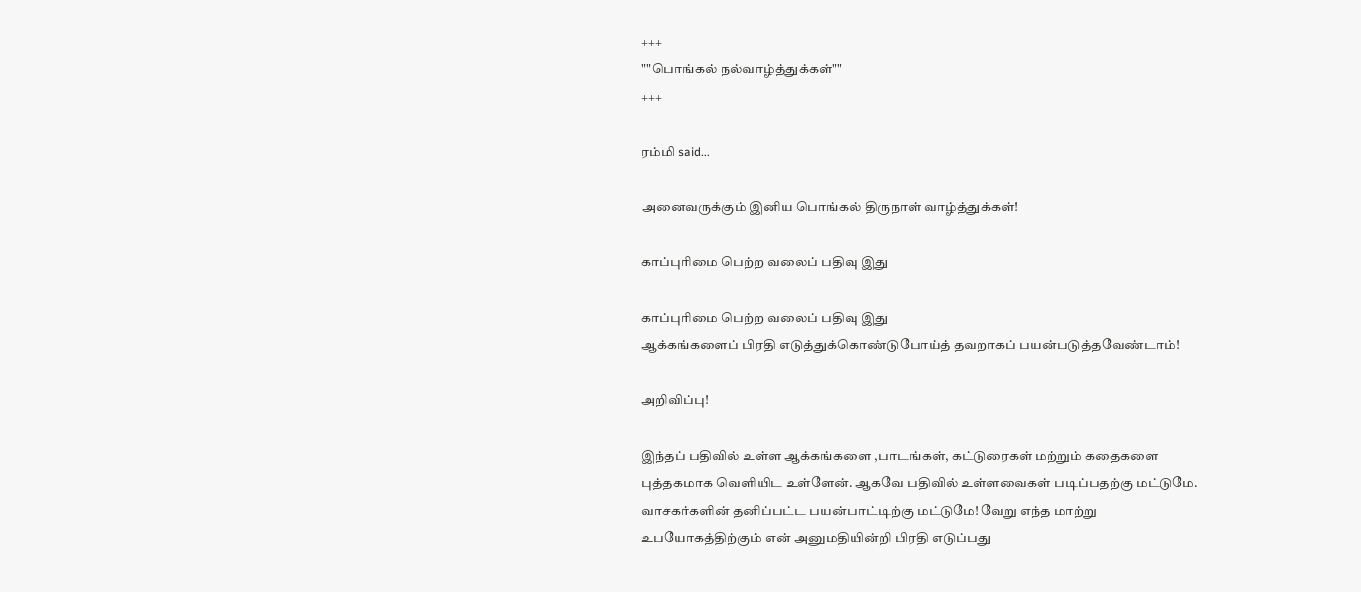+++
""பொங்கல் நல்வாழ்த்துக்கள்""
+++

ரம்மி said...

அனைவருக்கும் இனிய பொங்கல் திருநாள் வாழ்த்துக்கள்!

காப்புரிமை பெற்ற வலைப் பதிவு இது

காப்புரிமை பெற்ற வலைப் பதிவு இது
ஆக்கங்களைப் பிரதி எடுத்துக்கொண்டுபோய்த் தவறாகப் பயன்படுத்தவேண்டாம்!

அறிவிப்பு!

இந்தப் பதிவில் உள்ள ஆக்கங்களை ,பாடங்கள், கட்டுரைகள் மற்றும் கதைகளை புத்தகமாக வெளியிட உள்ளேன். ஆகவே பதிவில் உள்ளவைகள் படிப்பதற்கு மட்டுமே. வாசகர்களின் தனிப்பட்ட பயன்பாட்டிற்கு மட்டுமே! வேறு எந்த மாற்று உபயோகத்திற்கும் என் அனுமதியின்றி பிரதி எடுப்பது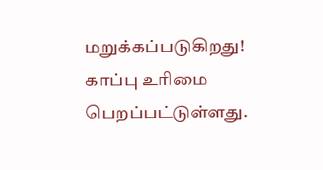மறுக்கப்படுகிறது! காப்பு உரிமை பெறப்பட்டுள்ளது.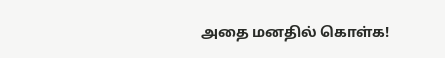அதை மனதில் கொள்க!